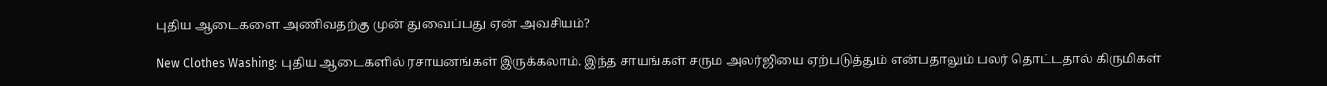புதிய ஆடைகளை அணிவதற்கு முன் துவைப்பது ஏன் அவசியம்?

New Clothes Washing: புதிய ஆடைகளில் ரசாயனங்கள் இருக்கலாம். இந்த சாயங்கள் சரும அலர்ஜியை ஏற்படுத்தும் என்பதாலும் பலர் தொட்டதால் கிருமிகள்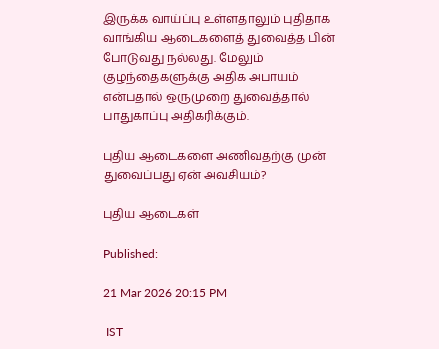இருக்க வாய்ப்பு உள்ளதாலும் புதிதாக வாங்கிய ஆடைகளைத் துவைத்த பின் போடுவது நல்லது. மேலும் குழந்தைகளுக்கு அதிக அபாயம் என்பதால் ஒருமுறை துவைத்தால் பாதுகாப்பு அதிகரிக்கும்.

புதிய ஆடைகளை அணிவதற்கு முன் துவைப்பது ஏன் அவசியம்?

புதிய ஆடைகள்

Published:

21 Mar 2026 20:15 PM

 IST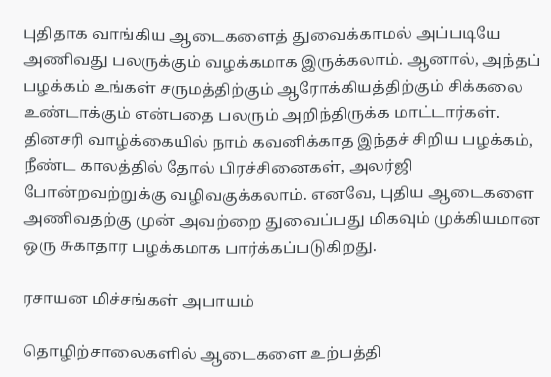புதிதாக வாங்கிய ஆடைகளைத் துவைக்காமல் அப்படியே அணிவது பலருக்கும் வழக்கமாக இருக்கலாம். ஆனால், அந்தப் பழக்கம் உங்கள் சருமத்திற்கும் ஆரோக்கியத்திற்கும் சிக்கலை உண்டாக்கும் என்பதை பலரும் அறிந்திருக்க மாட்டார்கள். தினசரி வாழ்க்கையில் நாம் கவனிக்காத இந்தச் சிறிய பழக்கம், நீண்ட காலத்தில் தோல் பிரச்சினைகள், அலர்ஜி போன்றவற்றுக்கு வழிவகுக்கலாம். எனவே, புதிய ஆடைகளை அணிவதற்கு முன் அவற்றை துவைப்பது மிகவும் முக்கியமான ஒரு சுகாதார பழக்கமாக பார்க்கப்படுகிறது.

ரசாயன மிச்சங்கள் அபாயம்

தொழிற்சாலைகளில் ஆடைகளை உற்பத்தி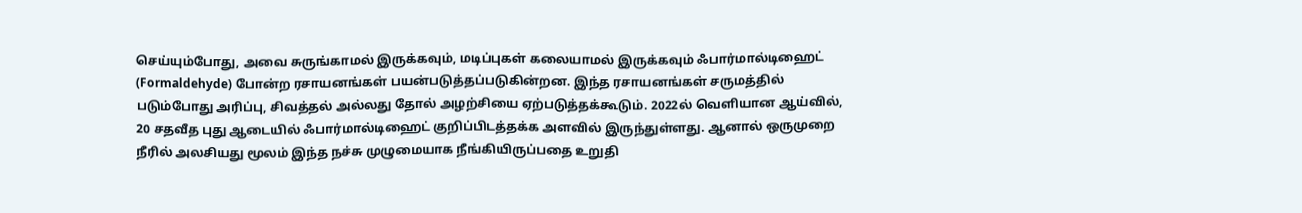செய்யும்போது, அவை சுருங்காமல் இருக்கவும், மடிப்புகள் கலையாமல் இருக்கவும் ஃபார்மால்டிஹைட் (Formaldehyde) போன்ற ரசாயனங்கள் பயன்படுத்தப்படுகின்றன. இந்த ரசாயனங்கள் சருமத்தில் படும்போது அரிப்பு, சிவத்தல் அல்லது தோல் அழற்சியை ஏற்படுத்தக்கூடும். 2022ல் வெளியான ஆய்வில், 20 சதவீத புது ஆடையில் ஃபார்மால்டிஹைட் குறிப்பிடத்தக்க அளவில் இருந்துள்ளது. ஆனால் ஒருமுறை நீரில் அலசியது மூலம் இந்த நச்சு முழுமையாக நீங்கியிருப்பதை உறுதி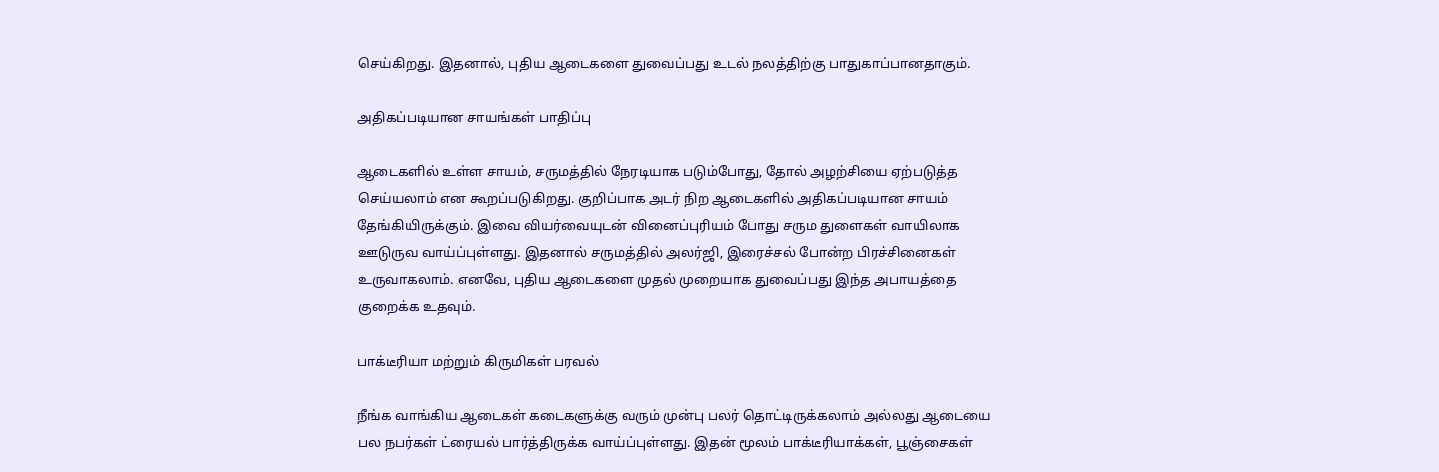செய்கிறது. இதனால், புதிய ஆடைகளை துவைப்பது உடல் நலத்திற்கு பாதுகாப்பானதாகும்.

அதிகப்படியான சாயங்கள் பாதிப்பு

ஆடைகளில் உள்ள சாயம், சருமத்தில் நேரடியாக படும்போது, தோல் அழற்சியை ஏற்படுத்த செய்யலாம் என கூறப்படுகிறது. குறிப்பாக அடர் நிற ஆடைகளில் அதிகப்படியான சாயம் தேங்கியிருக்கும். இவை வியர்வையுடன் வினைப்புரியம் போது சரும துளைகள் வாயிலாக ஊடுருவ வாய்ப்புள்ளது. இதனால் சருமத்தில் அலர்ஜி, இரைச்சல் போன்ற பிரச்சினைகள் உருவாகலாம். எனவே, புதிய ஆடைகளை முதல் முறையாக துவைப்பது இந்த அபாயத்தை குறைக்க உதவும்.

பாக்டீரியா மற்றும் கிருமிகள் பரவல்

நீங்க வாங்கிய ஆடைகள் கடைகளுக்கு வரும் முன்பு பலர் தொட்டிருக்கலாம் அல்லது ஆடையை பல நபர்கள் ட்ரையல் பார்த்திருக்க வாய்ப்புள்ளது. இதன் மூலம் பாக்டீரியாக்கள், பூஞ்சைகள்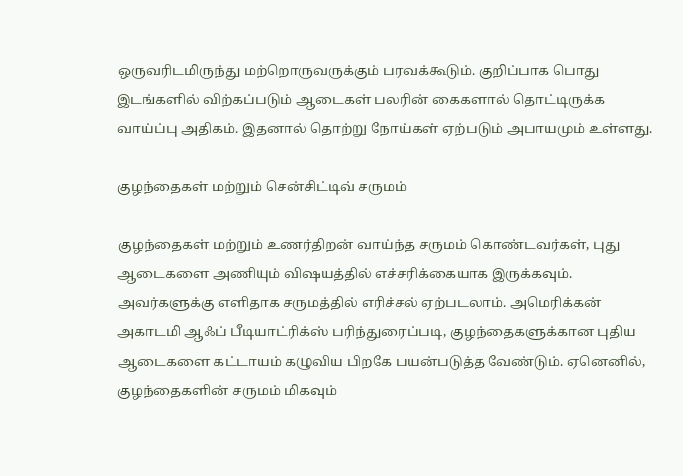ஒருவரிடமிருந்து மற்றொருவருக்கும் பரவக்கூடும். குறிப்பாக பொது இடங்களில் விற்கப்படும் ஆடைகள் பலரின் கைகளால் தொட்டிருக்க வாய்ப்பு அதிகம். இதனால் தொற்று நோய்கள் ஏற்படும் அபாயமும் உள்ளது.

குழந்தைகள் மற்றும் சென்சிட்டிவ் சருமம்

குழந்தைகள் மற்றும் உணர்திறன் வாய்ந்த சருமம் கொண்டவர்கள், புது ஆடைகளை அணியும் விஷயத்தில் எச்சரிக்கையாக இருக்கவும். அவர்களுக்கு எளிதாக சருமத்தில் எரிச்சல் ஏற்படலாம். அமெரிக்கன் அகாடமி ஆஃப் பீடியாட்ரிக்ஸ் பரிந்துரைப்படி, குழந்தைகளுக்கான புதிய ஆடைகளை கட்டாயம் கழுவிய பிறகே பயன்படுத்த வேண்டும். ஏனெனில், குழந்தைகளின் சருமம் மிகவும்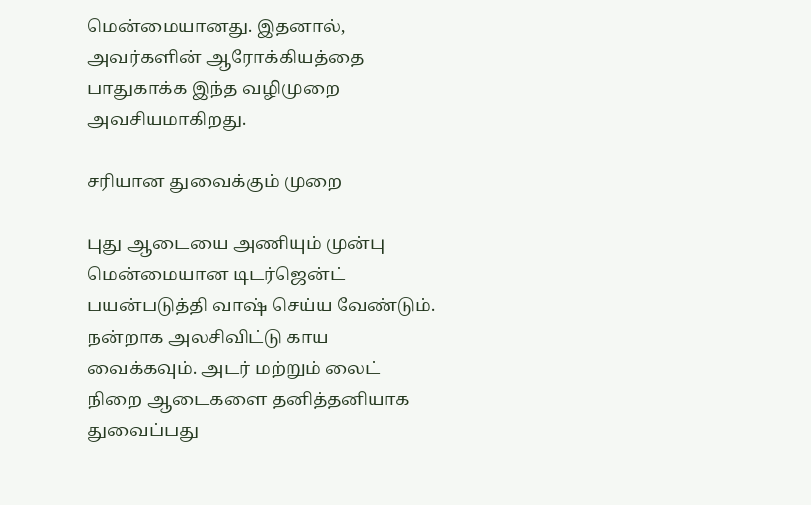மென்மையானது. இதனால், அவர்களின் ஆரோக்கியத்தை பாதுகாக்க இந்த வழிமுறை அவசியமாகிறது.

சரியான துவைக்கும் முறை

புது ஆடையை அணியும் முன்பு மென்மையான டிடர்ஜென்ட் பயன்படுத்தி வாஷ் செய்ய வேண்டும். நன்றாக அலசிவிட்டு காய வைக்கவும். அடர் மற்றும் லைட் நிறை ஆடைகளை தனித்தனியாக துவைப்பது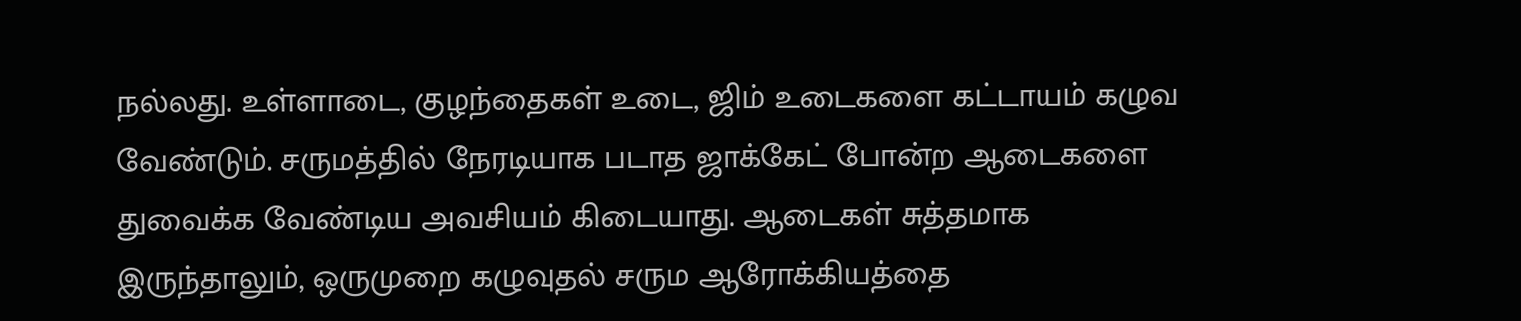நல்லது. உள்ளாடை, குழந்தைகள் உடை, ஜிம் உடைகளை கட்டாயம் கழுவ வேண்டும். சருமத்தில் நேரடியாக படாத ஜாக்கேட் போன்ற ஆடைகளை துவைக்க வேண்டிய அவசியம் கிடையாது. ஆடைகள் சுத்தமாக இருந்தாலும், ஒருமுறை கழுவுதல் சரும ஆரோக்கியத்தை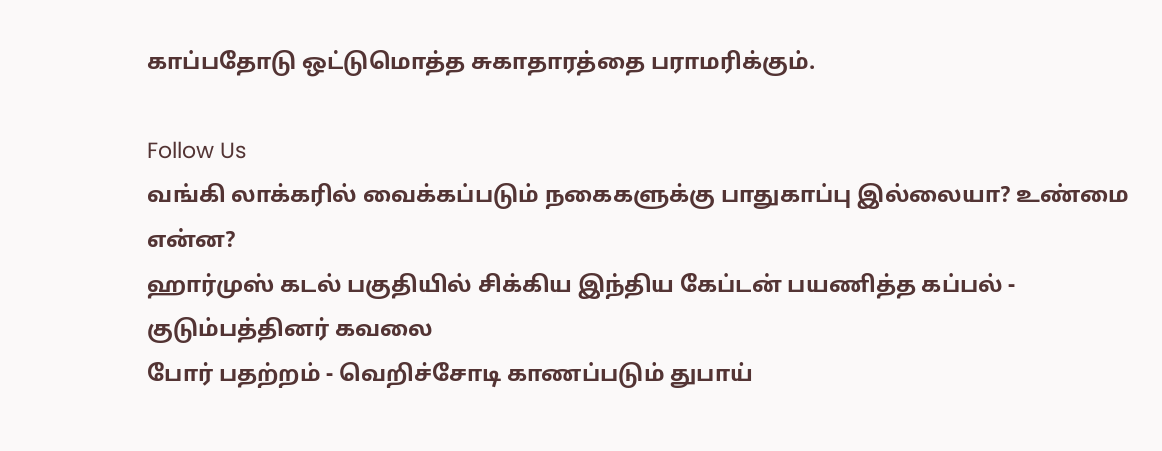காப்பதோடு ஒட்டுமொத்த சுகாதாரத்தை பராமரிக்கும்.

Follow Us
வங்கி லாக்கரில் வைக்கப்படும் நகைகளுக்கு பாதுகாப்பு இல்லையா? உண்மை என்ன?
ஹார்முஸ் கடல் பகுதியில் சிக்கிய இந்திய கேப்டன் பயணித்த கப்பல் - குடும்பத்தினர் கவலை
போர் பதற்றம் - வெறிச்சோடி காணப்படும் துபாய்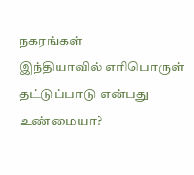நகரங்கள்
இந்தியாவில் எரிபொருள் தட்டுப்பாடு என்பது உண்மையா?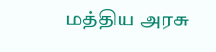மத்திய அரசு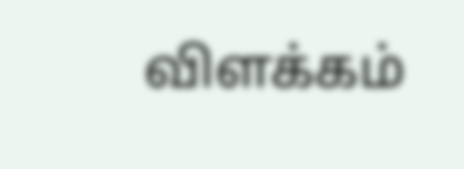விளக்கம்